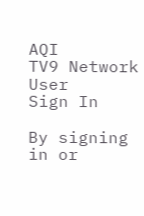AQI
TV9 Network
User
Sign In

By signing in or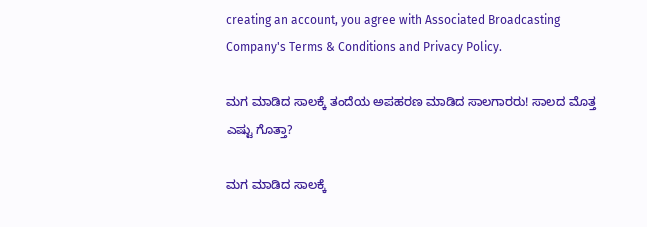creating an account, you agree with Associated Broadcasting Company's Terms & Conditions and Privacy Policy.

ಮಗ ಮಾಡಿದ ಸಾಲಕ್ಕೆ ತಂದೆಯ ಅಪಹರಣ ಮಾಡಿದ ಸಾಲಗಾರರು! ಸಾಲದ ಮೊತ್ತ ಎಷ್ಟು ಗೊತ್ತಾ?

ಮಗ ಮಾಡಿದ ಸಾಲಕ್ಕೆ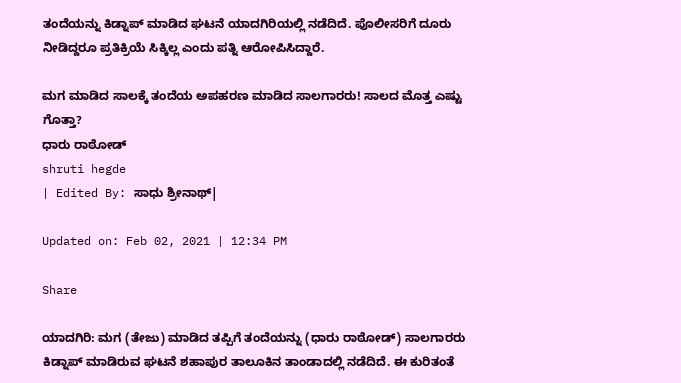ತಂದೆಯನ್ನು ಕಿಡ್ನಾಪ್ ಮಾಡಿದ ಘಟನೆ ಯಾದಗಿರಿಯಲ್ಲಿ ನಡೆದಿದೆ. ಪೊಲೀಸರಿಗೆ ದೂರು ನೀಡಿದ್ದರೂ ಪ್ರತಿಕ್ರಿಯೆ ಸಿಕ್ಕಿಲ್ಲ ಎಂದು ಪತ್ನಿ ಆರೋಪಿಸಿದ್ದಾರೆ.

ಮಗ ಮಾಡಿದ ಸಾಲಕ್ಕೆ ತಂದೆಯ ಅಪಹರಣ ಮಾಡಿದ ಸಾಲಗಾರರು! ಸಾಲದ ಮೊತ್ತ ಎಷ್ಟು ಗೊತ್ತಾ?
ಧಾರು ರಾಠೋಡ್
shruti hegde
| Edited By: ಸಾಧು ಶ್ರೀನಾಥ್|

Updated on: Feb 02, 2021 | 12:34 PM

Share

ಯಾದಗಿರಿ: ಮಗ (ತೇಜು) ಮಾಡಿದ ತಪ್ಪಿಗೆ ತಂದೆಯನ್ನು (ಧಾರು ರಾಠೋಡ್) ಸಾಲಗಾರರು ಕಿಡ್ನಾಪ್ ಮಾಡಿರುವ ಘಟನೆ ಶಹಾಪುರ ತಾಲೂಕಿನ ತಾಂಡಾದಲ್ಲಿ ನಡೆದಿದೆ. ಈ ಕುರಿತಂತೆ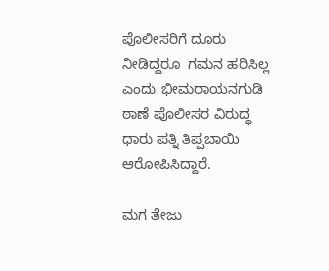ಪೊಲೀಸರಿಗೆ ದೂರು ನೀಡಿದ್ದರೂ  ಗಮನ ಹರಿಸಿಲ್ಲ ಎಂದು ಭೀಮರಾಯನಗುಡಿ ಠಾಣೆ ಪೊಲೀಸರ ವಿರುದ್ಧ ಧಾರು ಪತ್ನಿ ತಿಪ್ಪಬಾಯಿ ಆರೋಪಿಸಿದ್ದಾರೆ.

ಮಗ ತೇಜು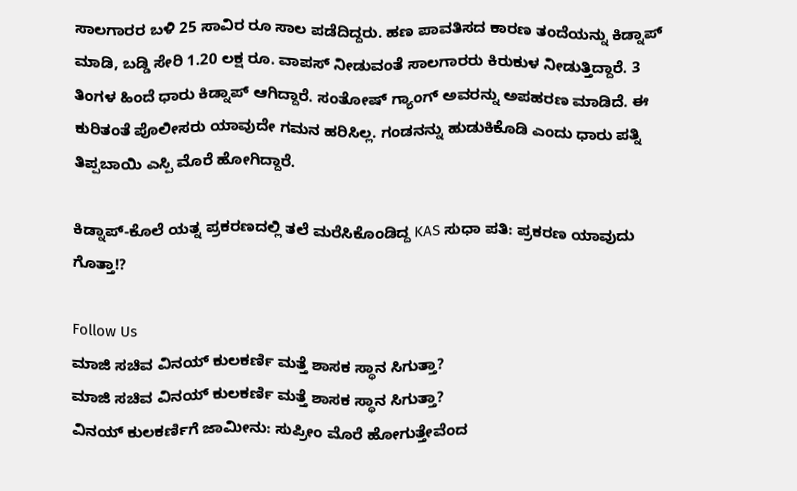ಸಾಲಗಾರರ ಬಳಿ 25 ಸಾವಿರ ರೂ ಸಾಲ ಪಡೆದಿದ್ದರು. ಹಣ ಪಾವತಿಸದ ಕಾರಣ ತಂದೆಯನ್ನು ಕಿಡ್ನಾಪ್ ಮಾಡಿ, ಬಡ್ಡಿ ಸೇರಿ 1.20 ಲಕ್ಷ ರೂ. ವಾಪಸ್ ನೀಡುವಂತೆ ಸಾಲಗಾರರು ಕಿರುಕುಳ ನೀಡುತ್ತಿದ್ದಾರೆ. 3 ತಿಂಗಳ ಹಿಂದೆ ಧಾರು ಕಿಡ್ನಾಪ್ ಆಗಿದ್ದಾರೆ. ಸಂತೋಷ್ ಗ್ಯಾಂಗ್ ಅವರನ್ನು ಅಪಹರಣ ಮಾಡಿದೆ. ಈ ಕುರಿತಂತೆ ಪೊಲೀಸರು ಯಾವುದೇ ಗಮನ ಹರಿಸಿಲ್ಲ. ಗಂಡನನ್ನು ಹುಡುಕಿಕೊಡಿ ಎಂದು ಧಾರು ಪತ್ನಿ ತಿಪ್ಪಬಾಯಿ ಎಸ್ಪಿ ಮೊರೆ ಹೋಗಿದ್ದಾರೆ.

ಕಿಡ್ನಾಪ್-ಕೊಲೆ ಯತ್ನ ಪ್ರಕರಣದಲ್ಲಿ ತಲೆ ಮರೆಸಿಕೊಂಡಿದ್ದ KAS ಸುಧಾ ಪತಿ: ಪ್ರಕರಣ ಯಾವುದು ಗೊತ್ತಾ!?

Follow Us
ಮಾಜಿ ಸಚಿವ ವಿನಯ್ ಕುಲಕರ್ಣಿ ಮತ್ತೆ ಶಾಸಕ ಸ್ಥಾನ ಸಿಗುತ್ತಾ?
ಮಾಜಿ ಸಚಿವ ವಿನಯ್ ಕುಲಕರ್ಣಿ ಮತ್ತೆ ಶಾಸಕ ಸ್ಥಾನ ಸಿಗುತ್ತಾ?
ವಿನಯ್ ಕುಲಕರ್ಣಿಗೆ ಜಾಮೀನು: ಸುಪ್ರೀಂ ಮೊರೆ ಹೋಗುತ್ತೇವೆಂದ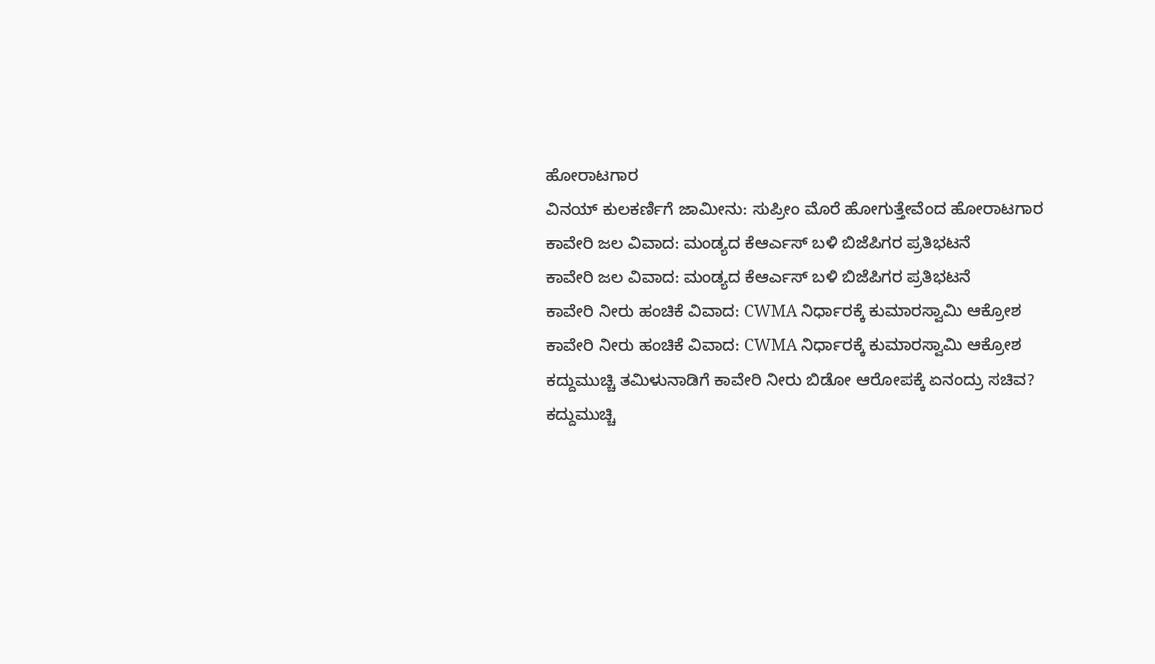ಹೋರಾಟಗಾರ
ವಿನಯ್ ಕುಲಕರ್ಣಿಗೆ ಜಾಮೀನು: ಸುಪ್ರೀಂ ಮೊರೆ ಹೋಗುತ್ತೇವೆಂದ ಹೋರಾಟಗಾರ
ಕಾವೇರಿ ಜಲ ವಿವಾದ: ಮಂಡ್ಯದ ಕೆಆರ್ಎಸ್ ಬಳಿ ಬಿಜೆಪಿಗರ ಪ್ರತಿಭಟನೆ
ಕಾವೇರಿ ಜಲ ವಿವಾದ: ಮಂಡ್ಯದ ಕೆಆರ್ಎಸ್ ಬಳಿ ಬಿಜೆಪಿಗರ ಪ್ರತಿಭಟನೆ
ಕಾವೇರಿ ನೀರು ಹಂಚಿಕೆ ವಿವಾದ: CWMA ನಿರ್ಧಾರಕ್ಕೆ ಕುಮಾರಸ್ವಾಮಿ ಆಕ್ರೋಶ
ಕಾವೇರಿ ನೀರು ಹಂಚಿಕೆ ವಿವಾದ: CWMA ನಿರ್ಧಾರಕ್ಕೆ ಕುಮಾರಸ್ವಾಮಿ ಆಕ್ರೋಶ
ಕದ್ದುಮುಚ್ಚಿ ತಮಿಳುನಾಡಿಗೆ ಕಾವೇರಿ ನೀರು ಬಿಡೋ ಆರೋಪಕ್ಕೆ ಏನಂದ್ರು ಸಚಿವ?
ಕದ್ದುಮುಚ್ಚಿ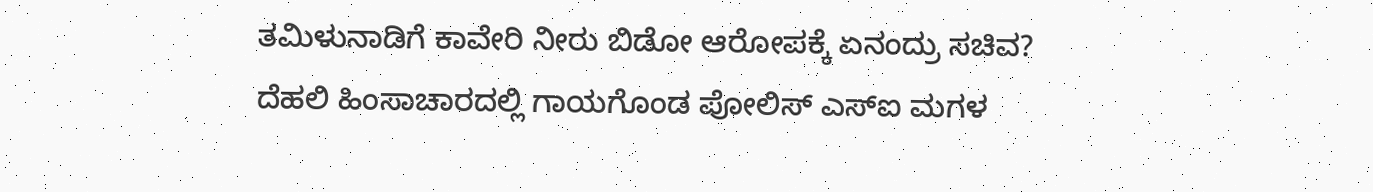ತಮಿಳುನಾಡಿಗೆ ಕಾವೇರಿ ನೀರು ಬಿಡೋ ಆರೋಪಕ್ಕೆ ಏನಂದ್ರು ಸಚಿವ?
ದೆಹಲಿ ಹಿಂಸಾಚಾರದಲ್ಲಿ ಗಾಯಗೊಂಡ ಪೋಲಿಸ್ ಎಸ್ಐ ಮಗಳ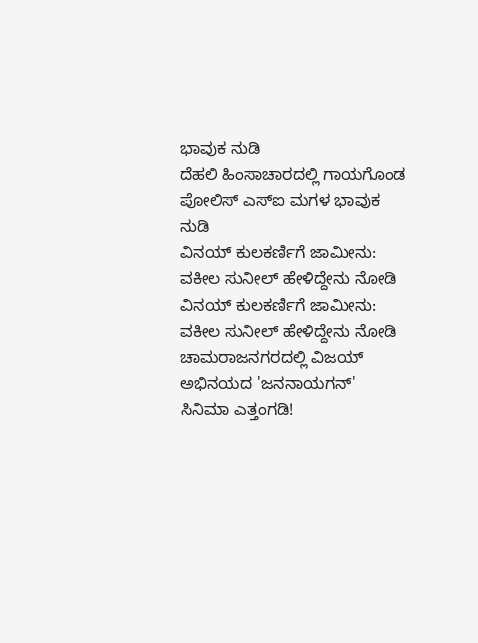ಭಾವುಕ ನುಡಿ
ದೆಹಲಿ ಹಿಂಸಾಚಾರದಲ್ಲಿ ಗಾಯಗೊಂಡ ಪೋಲಿಸ್ ಎಸ್ಐ ಮಗಳ ಭಾವುಕ ನುಡಿ
ವಿನಯ್ ಕುಲಕರ್ಣಿಗೆ ಜಾಮೀನು: ವಕೀಲ ಸುನೀಲ್ ಹೇಳಿದ್ದೇನು ನೋಡಿ
ವಿನಯ್ ಕುಲಕರ್ಣಿಗೆ ಜಾಮೀನು: ವಕೀಲ ಸುನೀಲ್ ಹೇಳಿದ್ದೇನು ನೋಡಿ
ಚಾಮರಾಜನಗರದಲ್ಲಿ ವಿಜಯ್ ಅಭಿನಯದ 'ಜನನಾಯಗನ್' ಸಿನಿಮಾ ಎತ್ತಂಗಡಿ!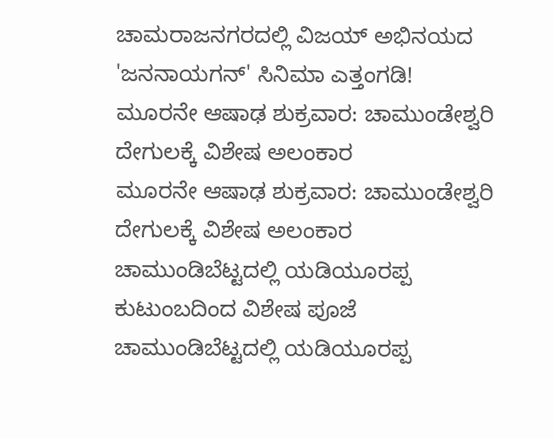ಚಾಮರಾಜನಗರದಲ್ಲಿ ವಿಜಯ್ ಅಭಿನಯದ 'ಜನನಾಯಗನ್' ಸಿನಿಮಾ ಎತ್ತಂಗಡಿ!
ಮೂರನೇ ಆಷಾಢ ಶುಕ್ರವಾರ: ಚಾಮುಂಡೇಶ್ವರಿ ದೇಗುಲಕ್ಕೆ ವಿಶೇಷ ಅಲಂಕಾರ
ಮೂರನೇ ಆಷಾಢ ಶುಕ್ರವಾರ: ಚಾಮುಂಡೇಶ್ವರಿ ದೇಗುಲಕ್ಕೆ ವಿಶೇಷ ಅಲಂಕಾರ
ಚಾಮುಂಡಿಬೆಟ್ಟದಲ್ಲಿ ಯಡಿಯೂರಪ್ಪ ಕುಟುಂಬದಿಂದ ವಿಶೇಷ ಪೂಜೆ
ಚಾಮುಂಡಿಬೆಟ್ಟದಲ್ಲಿ ಯಡಿಯೂರಪ್ಪ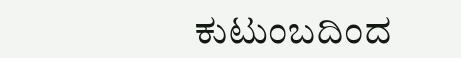ಕುಟುಂಬದಿಂದ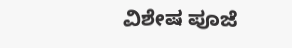ವಿಶೇಷ ಪೂಜೆ